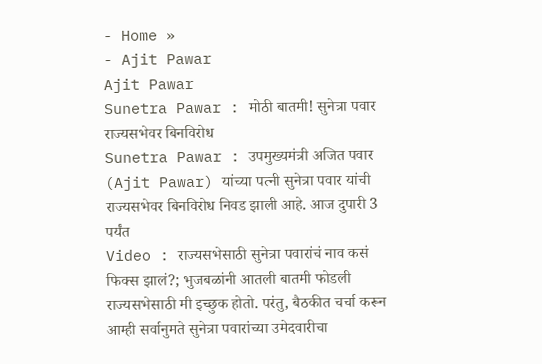- Home »
- Ajit Pawar
Ajit Pawar
Sunetra Pawar : मोठी बातमी! सुनेत्रा पवार राज्यसभेवर बिनविरोध
Sunetra Pawar : उपमुख्यमंत्री अजित पवार (Ajit Pawar) यांच्या पत्नी सुनेत्रा पवार यांची राज्यसभेवर बिनविरोध निवड झाली आहे. आज दुपारी 3 पर्यंत
Video : राज्यसभेसाठी सुनेत्रा पवारांचं नाव कसं फिक्स झालं?; भुजबळांनी आतली बातमी फोडली
राज्यसभेसाठी मी इच्छुक होतो. परंतु, बैठकीत चर्चा करून आम्ही सर्वानुमते सुनेत्रा पवारांच्या उमेदवारीचा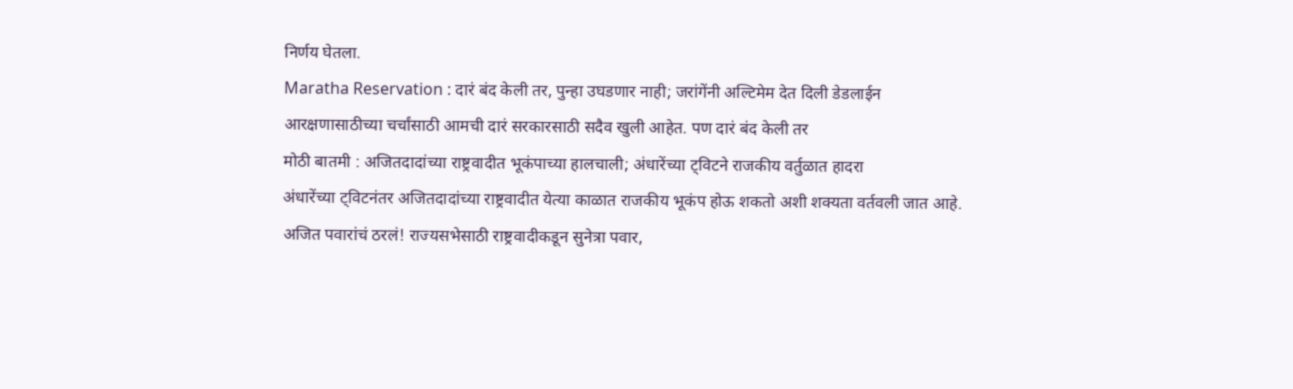निर्णय घेतला.
Maratha Reservation : दारं बंद केली तर, पुन्हा उघडणार नाही; जरांगेंनी अल्टिमेम देत दिली डेडलाईन
आरक्षणासाठीच्या चर्चांसाठी आमची दारं सरकारसाठी सदैव खुली आहेत. पण दारं बंद केली तर
मोठी बातमी : अजितदादांच्या राष्ट्रवादीत भूकंपाच्या हालचाली; अंधारेंच्या ट्विटने राजकीय वर्तुळात हादरा
अंधारेंच्या ट्विटनंतर अजितदादांच्या राष्ट्रवादीत येत्या काळात राजकीय भूकंप होऊ शकतो अशी शक्यता वर्तवली जात आहे.
अजित पवारांचं ठरलं! राज्यसभेसाठी राष्ट्रवादीकडून सुनेत्रा पवार,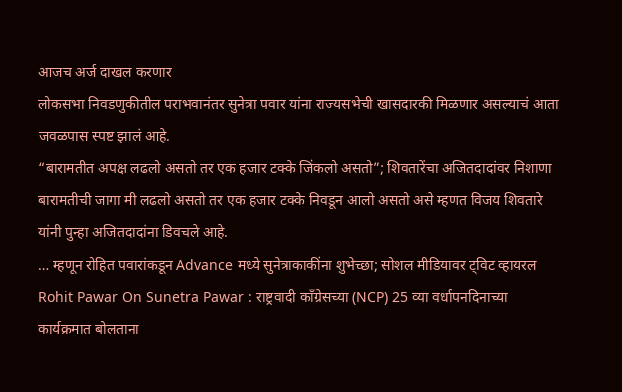आजच अर्ज दाखल करणार
लोकसभा निवडणुकीतील पराभवानंतर सुनेत्रा पवार यांना राज्यसभेची खासदारकी मिळणार असल्याचं आता जवळपास स्पष्ट झालं आहे.
“बारामतीत अपक्ष लढलो असतो तर एक हजार टक्के जिंकलो असतो”; शिवतारेंचा अजितदादांवर निशाणा
बारामतीची जागा मी लढलो असतो तर एक हजार टक्के निवडून आलो असतो असे म्हणत विजय शिवतारे यांनी पुन्हा अजितदादांना डिवचले आहे.
… म्हणून रोहित पवारांकडून Advance मध्ये सुनेत्राकाकींना शुभेच्छा; सोशल मीडियावर ट्विट व्हायरल
Rohit Pawar On Sunetra Pawar : राष्ट्रवादी काँग्रेसच्या (NCP) 25 व्या वर्धापनदिनाच्या कार्यक्रमात बोलताना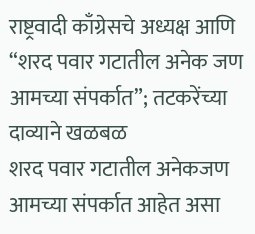राष्ट्रवादी काँग्रेसचे अध्यक्ष आणि
“शरद पवार गटातील अनेक जण आमच्या संपर्कात”; तटकरेंच्या दाव्याने खळबळ
शरद पवार गटातील अनेकजण आमच्या संपर्कात आहेत असा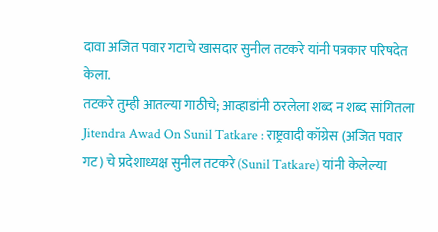दावा अजित पवार गटाचे खासदार सुनील तटकरे यांनी पत्रकार परिषदेत केला.
तटकरे तुम्ही आतल्या गाठीचे; आव्हाडांनी ठरलेला शब्द न शब्द सांगितला
Jitendra Awad On Sunil Tatkare : राष्ट्रवादी कॉग्रेस (अजित पवार गट) चे प्रदेशाध्यक्ष सुनील तटकरे (Sunil Tatkare) यांनी केलेल्या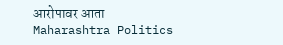आरोपावर आता
Maharashtra Politics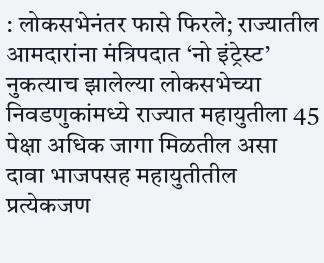: लोकसभेनंतर फासे फिरले; राज्यातील आमदारांना मंत्रिपदात ‘नो इंट्रेस्ट’
नुकत्याच झालेल्या लोकसभेच्या निवडणुकांमध्ये राज्यात महायुतीला 45 पेक्षा अधिक जागा मिळतील असा दावा भाजपसह महायुतीतील प्रत्येकजण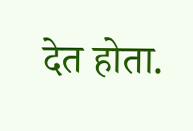देत होता.